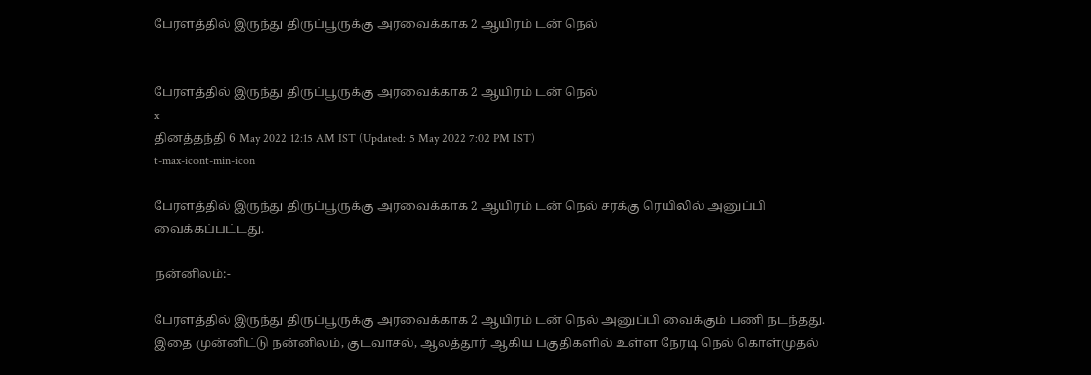பேரளத்தில் இருந்து திருப்பூருக்கு அரவைக்காக 2 ஆயிரம் டன் நெல்


பேரளத்தில் இருந்து திருப்பூருக்கு அரவைக்காக 2 ஆயிரம் டன் நெல்
x
தினத்தந்தி 6 May 2022 12:15 AM IST (Updated: 5 May 2022 7:02 PM IST)
t-max-icont-min-icon

பேரளத்தில் இருந்து திருப்பூருக்கு அரவைக்காக 2 ஆயிரம் டன் நெல் சரக்கு ரெயிலில் அனுப்பி வைக்கப்பட்டது.

நன்னிலம்:-

பேரளத்தில் இருந்து திருப்பூருக்கு அரவைக்காக 2 ஆயிரம் டன் நெல் அனுப்பி வைக்கும் பணி நடந்தது. இதை முன்னிட்டு நன்னிலம், குடவாசல், ஆலத்தூர் ஆகிய பகுதிகளில் உள்ள நேரடி நெல் கொள்முதல்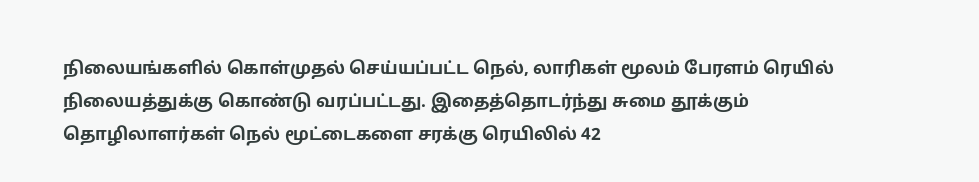நிலையங்களில் கொள்முதல் செய்யப்பட்ட நெல், லாரிகள் மூலம் பேரளம் ரெயில் நிலையத்துக்கு கொண்டு வரப்பட்டது. இதைத்தொடர்ந்து சுமை தூக்கும் தொழிலாளர்கள் நெல் மூட்டைகளை சரக்கு ரெயிலில் 42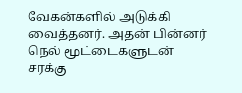வேகன்களில் அடுக்கி வைத்தனர். அதன் பின்னர் நெல் மூட்டைகளுடன் சரக்கு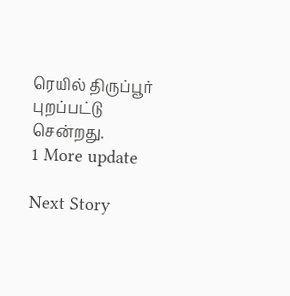ரெயில் திருப்பூர் புறப்பட்டு சென்றது.
1 More update

Next Story